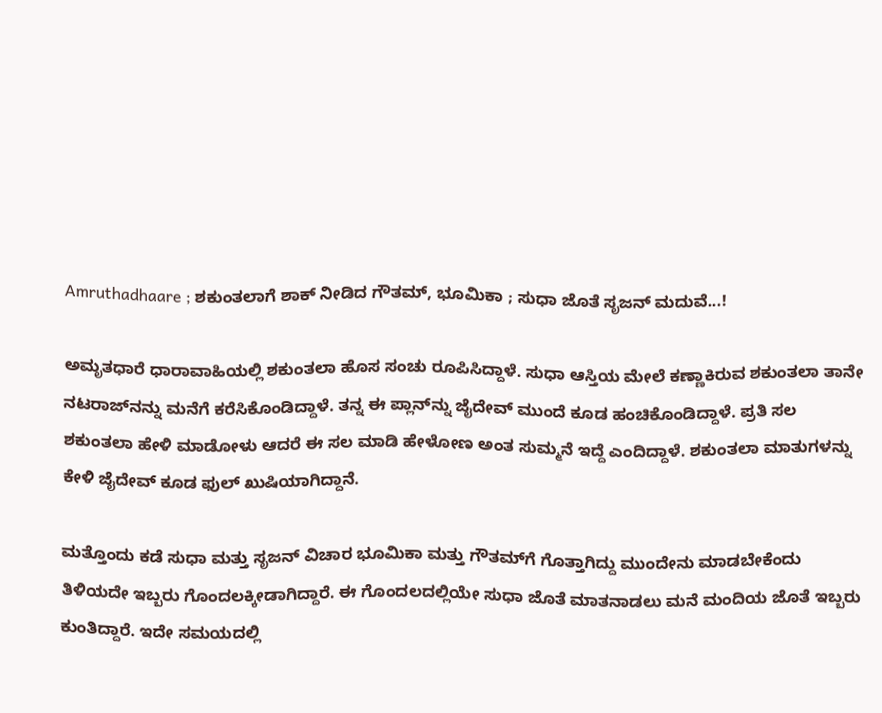Amruthadhaare ; ಶಕುಂತಲಾಗೆ ಶಾಕ್ ನೀಡಿದ ಗೌತಮ್, ಭೂಮಿಕಾ ; ಸುಧಾ ಜೊತೆ ಸೃಜನ್ ಮದುವೆ...!

ಅಮೃತಧಾರೆ ಧಾರಾವಾಹಿಯಲ್ಲಿ ಶಕುಂತಲಾ ಹೊಸ ಸಂಚು ರೂಪಿಸಿದ್ದಾಳೆ. ಸುಧಾ ಆಸ್ತಿಯ ಮೇಲೆ ಕಣ್ಣಾಕಿರುವ ಶಕುಂತಲಾ ತಾನೇ ನಟರಾಜ್‌ನನ್ನು ಮನೆಗೆ ಕರೆಸಿಕೊಂಡಿದ್ದಾಳೆ. ತನ್ನ ಈ ಪ್ಲಾನ್‌ನ್ನು ಜೈದೇವ್‌ ಮುಂದೆ ಕೂಡ ಹಂಚಿಕೊಂಡಿದ್ದಾಳೆ. ಪ್ರತಿ ಸಲ ಶಕುಂತಲಾ ಹೇಳಿ ಮಾಡೋಳು ಆದರೆ ಈ ಸಲ ಮಾಡಿ ಹೇಳೋಣ ಅಂತ ಸುಮ್ಮನೆ ಇದ್ದೆ ಎಂದಿದ್ದಾಳೆ. ಶಕುಂತಲಾ ಮಾತುಗಳನ್ನು ಕೇಳಿ ಜೈದೇವ್ ಕೂಡ ಫುಲ್ ಖುಷಿಯಾಗಿದ್ದಾನೆ.

ಮತ್ತೊಂದು ಕಡೆ ಸುಧಾ ಮತ್ತು ಸೃಜನ್ ವಿಚಾರ ಭೂಮಿಕಾ ಮತ್ತು ಗೌತಮ್‌ಗೆ ಗೊತ್ತಾಗಿದ್ದು ಮುಂದೇನು ಮಾಡಬೇಕೆಂದು ತಿಳಿಯದೇ ಇಬ್ಬರು ಗೊಂದಲಕ್ಕೀಡಾಗಿದ್ದಾರೆ. ಈ ಗೊಂದಲದಲ್ಲಿಯೇ ಸುಧಾ ಜೊತೆ ಮಾತನಾಡಲು ಮನೆ ಮಂದಿಯ ಜೊತೆ ಇಬ್ಬರು ಕುಂತಿದ್ದಾರೆ. ಇದೇ ಸಮಯದಲ್ಲಿ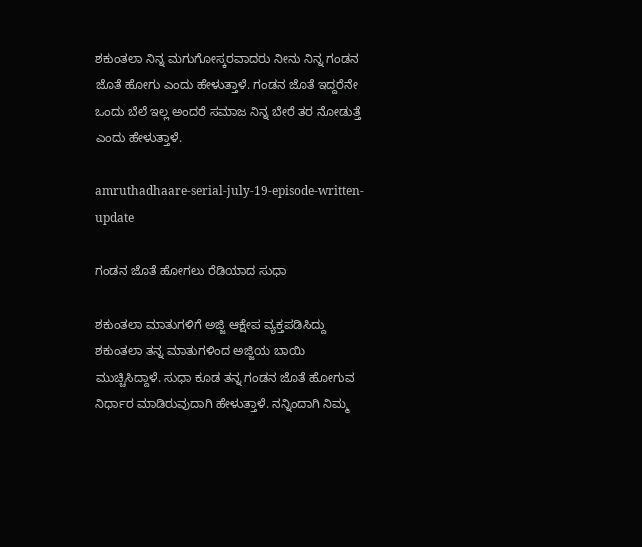ಶಕುಂತಲಾ ನಿನ್ನ ಮಗುಗೋಸ್ಕರವಾದರು ನೀನು ನಿನ್ನ ಗಂಡನ ಜೊತೆ ಹೋಗು ಎಂದು ಹೇಳುತ್ತಾಳೆ. ಗಂಡನ ಜೊತೆ ಇದ್ದರೆನೇ ಒಂದು ಬೆಲೆ ಇಲ್ಲ ಅಂದರೆ ಸಮಾಜ ನಿನ್ನ ಬೇರೆ ತರ ನೋಡುತ್ತೆ ಎಂದು ಹೇಳುತ್ತಾಳೆ.

amruthadhaare-serial-july-19-episode-written-update

ಗಂಡನ ಜೊತೆ ಹೋಗಲು ರೆಡಿಯಾದ ಸುಧಾ

ಶಕುಂತಲಾ ಮಾತುಗಳಿಗೆ ಅಜ್ಜಿ ಆಕ್ಷೇಪ ವ್ಯಕ್ತಪಡಿಸಿದ್ದು ಶಕುಂತಲಾ ತನ್ನ ಮಾತುಗಳಿಂದ ಅಜ್ಜಿಯ ಬಾಯಿ ಮುಚ್ಚಿಸಿದ್ದಾಳೆ. ಸುಧಾ ಕೂಡ ತನ್ನ ಗಂಡನ ಜೊತೆ ಹೋಗುವ ನಿರ್ಧಾರ ಮಾಡಿರುವುದಾಗಿ ಹೇಳುತ್ತಾಳೆ. ನನ್ನಿಂದಾಗಿ ನಿಮ್ಮ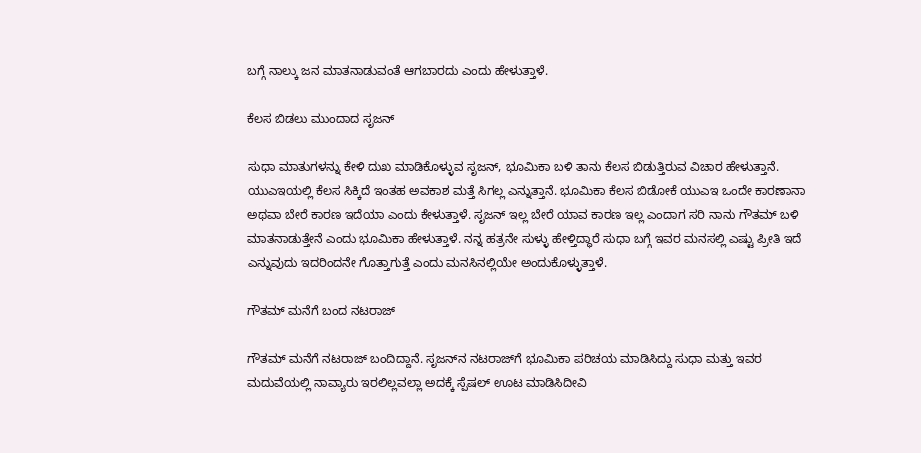ಬಗ್ಗೆ ನಾಲ್ಕು ಜನ ಮಾತನಾಡುವಂತೆ ಆಗಬಾರದು ಎಂದು ಹೇಳುತ್ತಾಳೆ.

ಕೆಲಸ ಬಿಡಲು ಮುಂದಾದ ಸೃಜನ್

ಸುಧಾ ಮಾತುಗಳನ್ನು ಕೇಳಿ ದುಖ ಮಾಡಿಕೊಳ್ಳುವ ಸೃಜನ್, ಭೂಮಿಕಾ ಬಳಿ ತಾನು ಕೆಲಸ ಬಿಡುತ್ತಿರುವ ವಿಚಾರ ಹೇಳುತ್ತಾನೆ. ಯುಎಇಯಲ್ಲಿ ಕೆಲಸ ಸಿಕ್ಕಿದೆ ಇಂತಹ ಅವಕಾಶ ಮತ್ತೆ ಸಿಗಲ್ಲ ಎನ್ನುತ್ತಾನೆ. ಭೂಮಿಕಾ ಕೆಲಸ ಬಿಡೋಕೆ ಯುಎಇ ಒಂದೇ ಕಾರಣಾನಾ ಅಥವಾ ಬೇರೆ ಕಾರಣ ಇದೆಯಾ ಎಂದು ಕೇಳುತ್ತಾಳೆ. ಸೃಜನ್ ಇಲ್ಲ ಬೇರೆ ಯಾವ ಕಾರಣ ಇಲ್ಲ ಎಂದಾಗ ಸರಿ ನಾನು ಗೌತಮ್ ಬಳಿ ಮಾತನಾಡುತ್ತೇನೆ ಎಂದು ಭೂಮಿಕಾ ಹೇಳುತ್ತಾಳೆ. ನನ್ನ ಹತ್ರನೇ ಸುಳ್ಳು ಹೇಳ್ತಿದ್ಧಾರೆ ಸುಧಾ ಬಗ್ಗೆ ಇವರ ಮನಸಲ್ಲಿ ಎಷ್ಟು ಪ್ರೀತಿ ಇದೆ ಎನ್ನುವುದು ಇದರಿಂದನೇ ಗೊತ್ತಾಗುತ್ತೆ ಎಂದು ಮನಸಿನಲ್ಲಿಯೇ ಅಂದುಕೊಳ್ಳುತ್ತಾಳೆ.

ಗೌತಮ್ ಮನೆಗೆ ಬಂದ ನಟರಾಜ್

ಗೌತಮ್‌ ಮನೆಗೆ ನಟರಾಜ್ ಬಂದಿದ್ದಾನೆ. ಸೃಜನ್‌ನ ನಟರಾಜ್‌ಗೆ ಭೂಮಿಕಾ ಪರಿಚಯ ಮಾಡಿಸಿದ್ದು ಸುಧಾ ಮತ್ತು ಇವರ ಮದುವೆಯಲ್ಲಿ ನಾವ್ಯಾರು ಇರಲಿಲ್ಲವಲ್ಲಾ ಅದಕ್ಕೆ ಸ್ಪೆಷಲ್ ಊಟ ಮಾಡಿಸಿದೀವಿ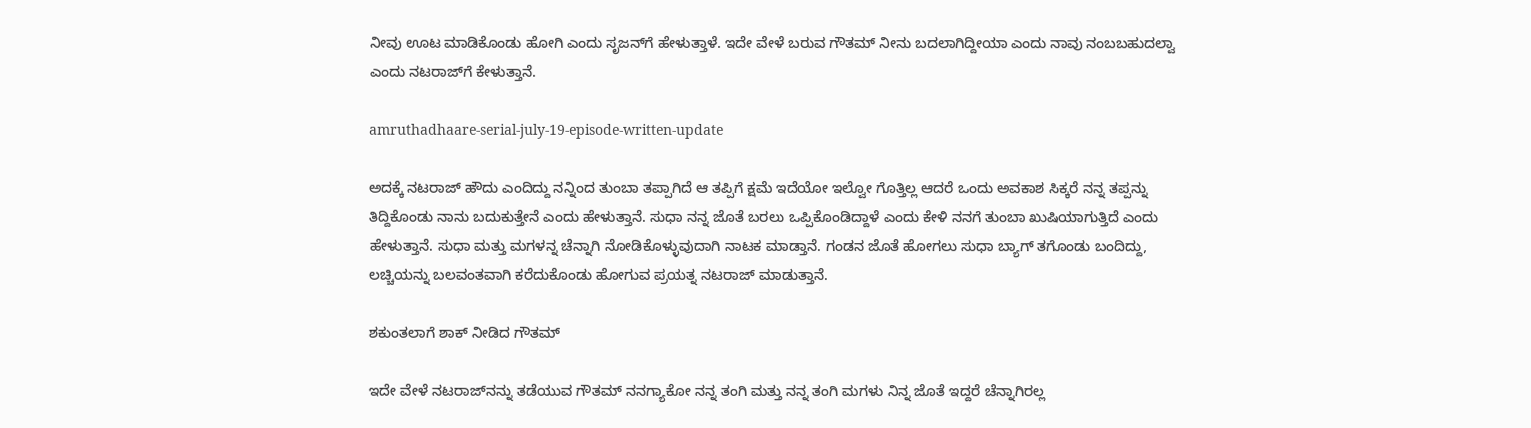ನೀವು ಊಟ ಮಾಡಿಕೊಂಡು ಹೋಗಿ ಎಂದು ಸೃಜನ್‌ಗೆ ಹೇಳುತ್ತಾಳೆ. ಇದೇ ವೇಳೆ ಬರುವ ಗೌತಮ್ ನೀನು ಬದಲಾಗಿದ್ದೀಯಾ ಎಂದು ನಾವು ನಂಬಬಹುದಲ್ವಾ ಎಂದು ನಟರಾಜ್‌ಗೆ ಕೇಳುತ್ತಾನೆ.

amruthadhaare-serial-july-19-episode-written-update

ಅದಕ್ಕೆ ನಟರಾಜ್ ಹೌದು ಎಂದಿದ್ದು ನನ್ನಿಂದ ತುಂಬಾ ತಪ್ಪಾಗಿದೆ ಆ ತಪ್ಪಿಗೆ ಕ್ಷಮೆ ಇದೆಯೋ ಇಲ್ವೋ ಗೊತ್ತಿಲ್ಲ ಆದರೆ ಒಂದು ಅವಕಾಶ ಸಿಕ್ಕರೆ ನನ್ನ ತಪ್ಪನ್ನು ತಿದ್ದಿಕೊಂಡು ನಾನು ಬದುಕುತ್ತೇನೆ ಎಂದು ಹೇಳುತ್ತಾನೆ. ಸುಧಾ ನನ್ನ ಜೊತೆ ಬರಲು ಒಪ್ಪಿಕೊಂಡಿದ್ದಾಳೆ ಎಂದು ಕೇಳಿ ನನಗೆ ತುಂಬಾ ಖುಷಿಯಾಗುತ್ತಿದೆ ಎಂದು ಹೇಳುತ್ತಾನೆ. ಸುಧಾ ಮತ್ತು ಮಗಳನ್ನ ಚೆನ್ನಾಗಿ ನೋಡಿಕೊಳ್ಳುವುದಾಗಿ ನಾಟಕ ಮಾಡ್ತಾನೆ. ಗಂಡನ ಜೊತೆ ಹೋಗಲು ಸುಧಾ ಬ್ಯಾಗ್ ತಗೊಂಡು ಬಂದಿದ್ದು, ಲಚ್ಚಿಯನ್ನು ಬಲವಂತವಾಗಿ ಕರೆದುಕೊಂಡು ಹೋಗುವ ಪ್ರಯತ್ನ ನಟರಾಜ್ ಮಾಡುತ್ತಾನೆ.

ಶಕುಂತಲಾಗೆ ಶಾಕ್ ನೀಡಿದ ಗೌತಮ್

ಇದೇ ವೇಳೆ ನಟರಾಜ್‌ನನ್ನು ತಡೆಯುವ ಗೌತಮ್ ನನಗ್ಯಾಕೋ ನನ್ನ ತಂಗಿ ಮತ್ತು ನನ್ನ ತಂಗಿ ಮಗಳು ನಿನ್ನ ಜೊತೆ ಇದ್ದರೆ ಚೆನ್ನಾಗಿರಲ್ಲ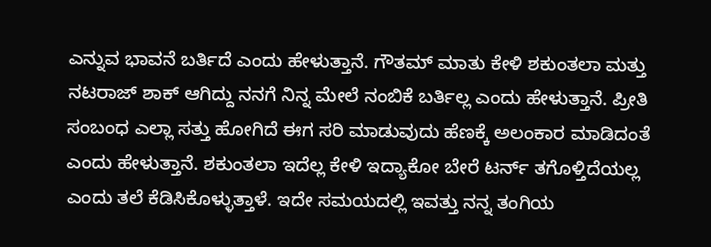ಎನ್ನುವ ಭಾವನೆ ಬರ್ತಿದೆ ಎಂದು ಹೇಳುತ್ತಾನೆ. ಗೌತಮ್ ಮಾತು ಕೇಳಿ ಶಕುಂತಲಾ ಮತ್ತು ನಟರಾಜ್ ಶಾಕ್ ಆಗಿದ್ದು ನನಗೆ ನಿನ್ನ ಮೇಲೆ ನಂಬಿಕೆ ಬರ್ತಿಲ್ಲ ಎಂದು ಹೇಳುತ್ತಾನೆ. ಪ್ರೀತಿ ಸಂಬಂಧ ಎಲ್ಲಾ ಸತ್ತು ಹೋಗಿದೆ ಈಗ ಸರಿ ಮಾಡುವುದು ಹೆಣಕ್ಕೆ ಅಲಂಕಾರ ಮಾಡಿದಂತೆ ಎಂದು ಹೇಳುತ್ತಾನೆ. ಶಕುಂತಲಾ ಇದೆಲ್ಲ ಕೇಳಿ ಇದ್ಯಾಕೋ ಬೇರೆ ಟರ್ನ್ ತಗೊಳ್ತಿದೆಯಲ್ಲ ಎಂದು ತಲೆ ಕೆಡಿಸಿಕೊಳ್ಳುತ್ತಾಳೆ. ಇದೇ ಸಮಯದಲ್ಲಿ ಇವತ್ತು ನನ್ನ ತಂಗಿಯ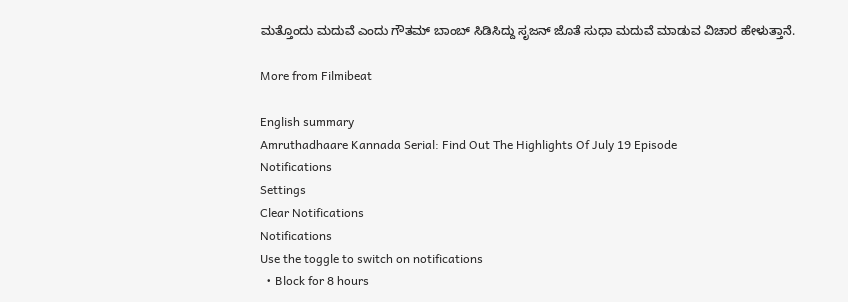ಮತ್ತೊಂದು ಮದುವೆ ಎಂದು ಗೌತಮ್ ಬಾಂಬ್ ಸಿಡಿಸಿದ್ದು ಸೃಜನ್ ಜೊತೆ ಸುಧಾ ಮದುವೆ ಮಾಡುವ ವಿಚಾರ ಹೇಳುತ್ತಾನೆ.

More from Filmibeat

English summary
Amruthadhaare Kannada Serial: Find Out The Highlights Of July 19 Episode
Notifications
Settings
Clear Notifications
Notifications
Use the toggle to switch on notifications
  • Block for 8 hours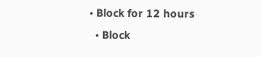• Block for 12 hours
  • Block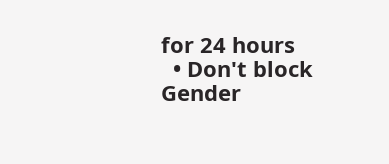for 24 hours
  • Don't block
Gender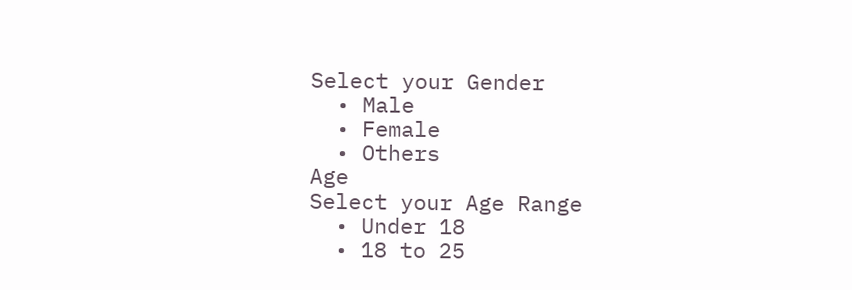Select your Gender
  • Male
  • Female
  • Others
Age
Select your Age Range
  • Under 18
  • 18 to 25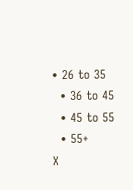• 26 to 35
  • 36 to 45
  • 45 to 55
  • 55+
X